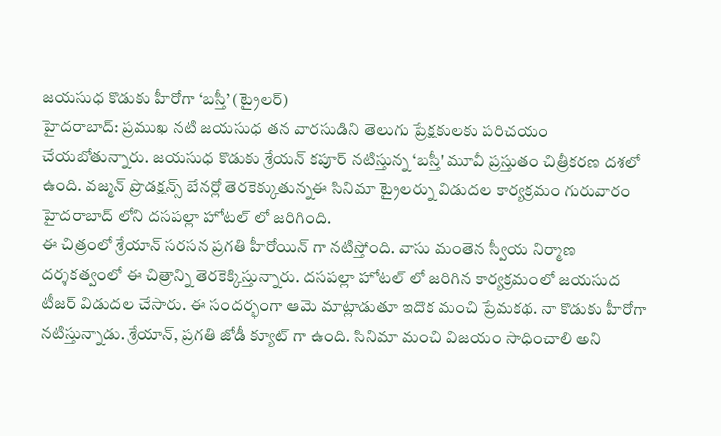జయసుధ కొడుకు హీరోగా ‘బస్తీ’ (ట్రైలర్)
హైదరాబాద్: ప్రముఖ నటి జయసుధ తన వారసుడిని తెలుగు ప్రేక్షకులకు పరిచయం చేయబోతున్నారు. జయసుధ కొడుకు శ్రేయన్ కపూర్ నటిస్తున్న ‘బస్తీ' మూవీ ప్రస్తుతం చిత్రీకరణ దశలో ఉంది. వజ్మన్ ప్రొడక్షన్స్ బేనర్లో తెరకెక్కుతున్నఈ సినిమా ట్రైలర్ను విడుదల కార్యక్రమం గురువారం హైదరాబాద్ లోని దసపల్లా హోటల్ లో జరిగింది.
ఈ చిత్రంలో శ్రేయాన్ సరసన ప్రగతి హీరోయిన్ గా నటిస్తోంది. వాసు మంతెన స్వీయ నిర్మాణ దర్శకత్వంలో ఈ చిత్రాన్ని తెరకెక్కిస్తున్నారు. దసపల్లా హోటల్ లో జరిగిన కార్యక్రమంలో జయసుద టీజర్ విడుదల చేసారు. ఈ సందర్భంగా ఆమె మాట్లాడుతూ ఇదొక మంచి ప్రేమకథ. నా కొడుకు హీరోగా నటిస్తున్నాడు. శ్రేయాన్, ప్రగతి జోడీ క్యూట్ గా ఉంది. సినిమా మంచి విజయం సాధించాలి అని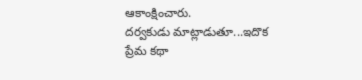ఆకాంక్షించారు.
దర్వకుడు మాట్లాడుతూ...ఇదొక ప్రేమ కథా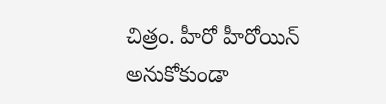చిత్రం. హీరో హీరోయిన్ అనుకోకుండా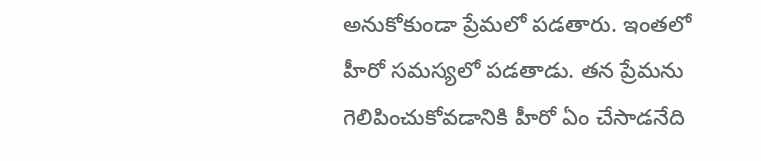అనుకోకుండా ప్రేమలో పడతారు. ఇంతలో హీరో సమస్యలో పడతాడు. తన ప్రేమను గెలిపించుకోవడానికి హీరో ఏం చేసాడనేది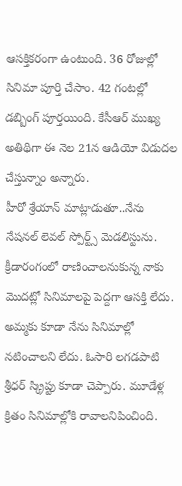ఆసక్తికరంగా ఉంటుంది. 36 రోజుల్లో సినిమా పూర్తి చేసాం. 42 గంటల్లో డబ్బింగ్ పూర్తయింది. కేసీఆర్ ముఖ్య అతిథిగా ఈ నెల 21న ఆడియో విడుదల చేస్తున్నాం అన్నారు.
హీరో శ్రేయాన్ మాట్లాడుతూ..నేను నేషనల్ లెవల్ స్పోర్ట్స్ మెడలిస్టును. క్రీడారంగంలో రాణించాలనుకున్న నాకు మొదట్లో సినిమాలపై పెద్దగా ఆసక్తి లేదు. అమ్మకు కూడా నేను సినిమాల్లో నటించాలని లేదు. ఓసారి లగడపాటి శ్రీధర్ స్క్రిప్టు కూడా చెప్పారు. మూడేళ్ల క్రితం సినిమాల్లోకి రావాలనిపించింది.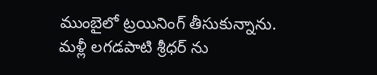ముంబైలో ట్రయినింగ్ తీసుకున్నాను. మళ్లీ లగడపాటి శ్రీధర్ ను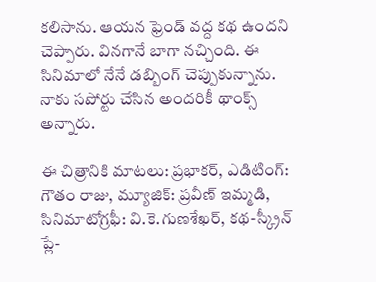కలిసాను. ఆయన ఫ్రెండ్ వద్ద కథ ఉందని చెప్పారు. వినగానే బాగా నచ్చింది. ఈ సినిమాలో నేనే డబ్బింగ్ చెప్పుకున్నాను. నాకు సపోర్టు చేసిన అందరికీ థాంక్స్ అన్నారు.

ఈ చిత్రానికి మాటలు: ప్రభాకర్, ఎడిటింగ్: గౌతం రాజు, మ్యూజిక్: ప్రవీణ్ ఇమ్మడి, సినిమాటోగ్రఫీ: వి.కె.గుణశేఖర్, కథ-స్క్రీన్ ప్లే-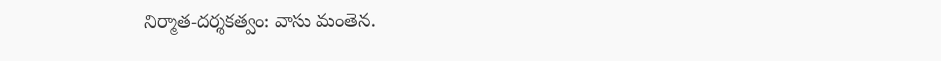నిర్మాత-దర్శకత్వం: వాసు మంతెన.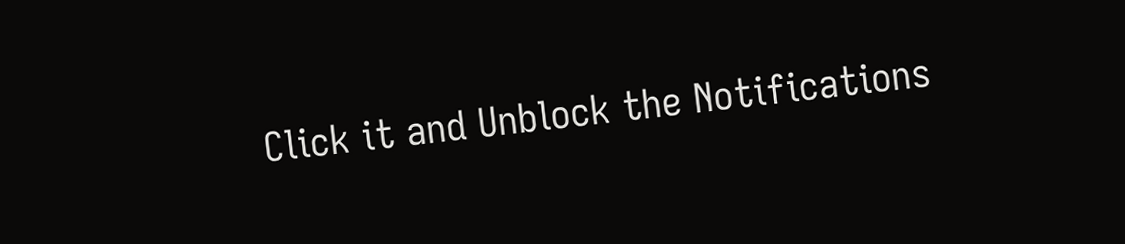Click it and Unblock the Notifications